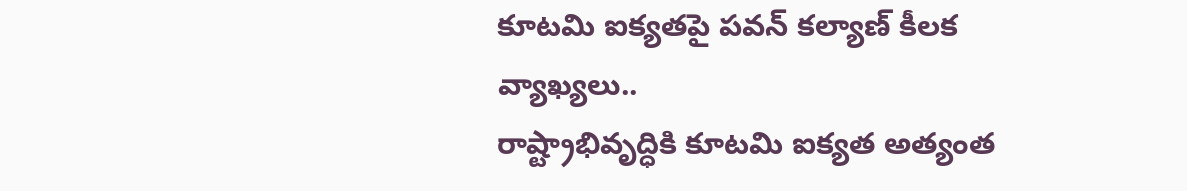కూటమి ఐక్యతపై పవన్ కల్యాణ్ కీలక వ్యాఖ్యలు..
రాష్ట్రాభివృద్ధికి కూటమి ఐక్యత అత్యంత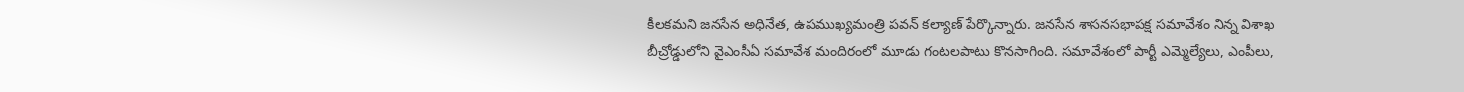కీలకమని జనసేన అధినేత, ఉపముఖ్యమంత్రి పవన్ కల్యాణ్ పేర్కొన్నారు. జనసేన శాసనసభాపక్ష సమావేశం నిన్న విశాఖ బీచ్రోడ్డులోని వైఎంసీఏ సమావేశ మందిరంలో మూడు గంటలపాటు కొనసాగింది. సమావేశంలో పార్టీ ఎమ్మెల్యేలు, ఎంపీలు,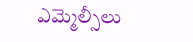ఎమ్మెల్సీలు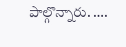పాల్గొన్నారు. ….